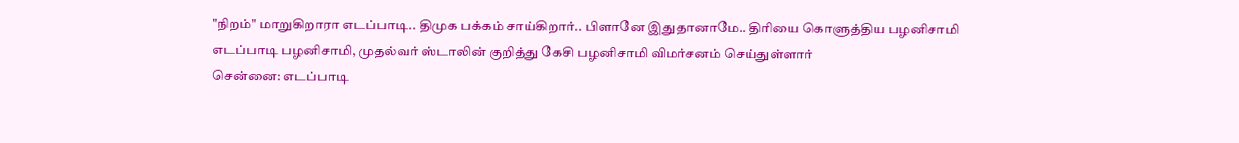"நிறம்" மாறுகிறாரா எடப்பாடி.. திமுக பக்கம் சாய்கிறார்.. பிளானே இதுதானாமே.. திரியை கொளுத்திய பழனிசாமி
எடப்பாடி பழனிசாமி, முதல்வர் ஸ்டாலின் குறித்து கேசி பழனிசாமி விமர்சனம் செய்துள்ளார்
சென்னை: எடப்பாடி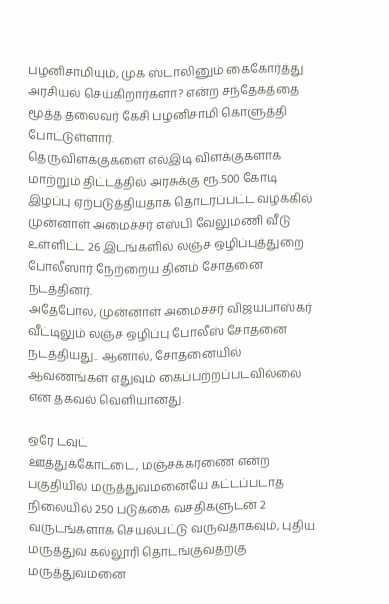பழனிசாமியும், முக ஸ்டாலினும் கைகோர்த்து அரசியல் செய்கிறார்களா? என்ற சந்தேகத்தை மூத்த தலைவர் கேசி பழனிசாமி கொளுத்தி போட்டுள்ளார்.
தெருவிளக்குகளை எல்இடி விளக்குகளாக மாற்றும் திட்டத்தில் அரசுக்கு ரூ.500 கோடி இழப்பு ஏற்படுத்தியதாக தொடரப்பட்ட வழக்கில் முன்னாள் அமைச்சர் எஸ்பி வேலுமணி வீடு உள்ளிட்ட 26 இடங்களில் லஞ்ச ஒழிப்புத்துறை போலீஸார் நேற்றைய தினம் சோதனை நடத்தினர்.
அதேபோல, முன்னாள் அமைச்சர் விஜயபாஸ்கர் வீட்டிலும் லஞ்ச ஒழிப்பு போலீஸ் சோதனை நடத்தியது.. ஆனால், சோதனையில் ஆவணங்கள் எதுவும் கைப்பற்றப்படவில்லை என தகவல் வெளியானது.

ஒரே டவுட்
ஊத்துக்கோட்டை, மஞ்சக்கரணை என்ற பகுதியில் மருத்துவமனையே கட்டப்படாத நிலையில் 250 படுக்கை வசதிகளுடன் 2 வருடங்களாக செயல்பட்டு வருவதாகவும், புதிய மருத்துவ கல்லூரி தொடங்குவதற்கு மருத்துவமனை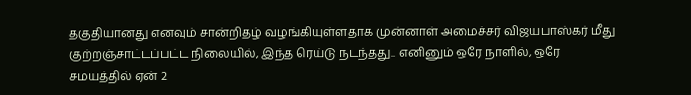தகுதியானது எனவும் சான்றிதழ் வழங்கியுள்ளதாக முன்னாள் அமைச்சர் விஜயபாஸ்கர் மீது குற்றஞ்சாட்டப்பட்ட நிலையில், இந்த ரெய்டு நடந்தது.. எனினும் ஒரே நாளில், ஒரே சமயத்தில் ஏன் 2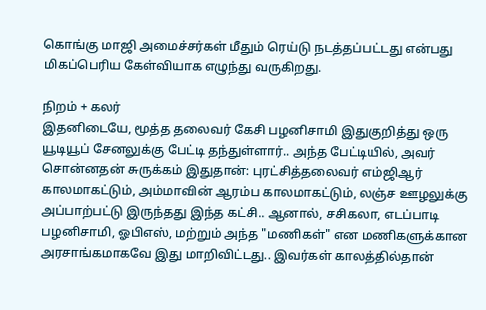கொங்கு மாஜி அமைச்சர்கள் மீதும் ரெய்டு நடத்தப்பட்டது என்பது மிகப்பெரிய கேள்வியாக எழுந்து வருகிறது.

நிறம் + கலர்
இதனிடையே, மூத்த தலைவர் கேசி பழனிசாமி இதுகுறித்து ஒரு யூடியூப் சேனலுக்கு பேட்டி தந்துள்ளார்.. அந்த பேட்டியில், அவர் சொன்னதன் சுருக்கம் இதுதான்: புரட்சித்தலைவர் எம்ஜிஆர் காலமாகட்டும், அம்மாவின் ஆரம்ப காலமாகட்டும், லஞ்ச ஊழலுக்கு அப்பாற்பட்டு இருந்தது இந்த கட்சி.. ஆனால், சசிகலா, எடப்பாடி பழனிசாமி, ஓபிஎஸ், மற்றும் அந்த "மணிகள்" என மணிகளுக்கான அரசாங்கமாகவே இது மாறிவிட்டது.. இவர்கள் காலத்தில்தான்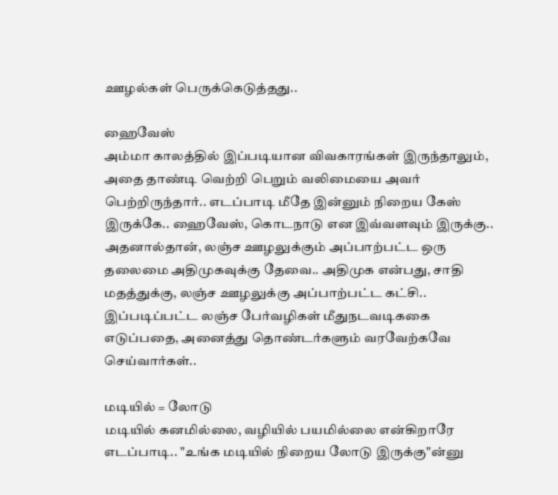ஊழல்கள் பெருக்கெடுத்தது..

ஹைவேஸ்
அம்மா காலத்தில் இப்படியான விவகாரங்கள் இருந்தாலும், அதை தாண்டி வெற்றி பெறும் வலிமையை அவர் பெற்றிருந்தார்.. எடப்பாடி மீதே இன்னும் நிறைய கேஸ் இருக்கே.. ஹைவேஸ், கொடநாடு என இவ்வளவும் இருக்கு.. அதனால்தான், லஞ்ச ஊழலுக்கும் அப்பாற்பட்ட ஒரு தலைமை அதிமுகவுக்கு தேவை.. அதிமுக என்பது, சாதி மதத்துக்கு, லஞ்ச ஊழலுக்கு அப்பாற்பட்ட கட்சி.. இப்படிப்பட்ட லஞ்ச பேர்வழிகள் மீதுநடவடிககை எடுப்பதை, அனைத்து தொண்டர்களும் வரவேற்கவே செய்வார்கள்..

மடியில் = லோடு
மடியில் கனமில்லை, வழியில் பயமில்லை என்கிறாரே எடப்பாடி.. "உங்க மடியில் நிறைய லோடு இருக்கு"ன்னு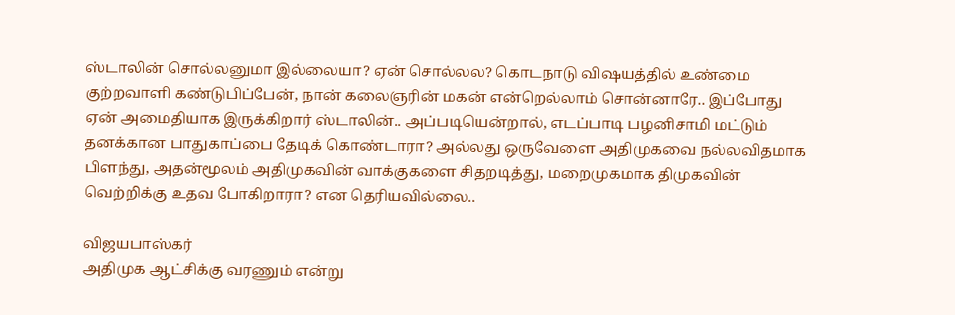ஸ்டாலின் சொல்லனுமா இல்லையா? ஏன் சொல்லல? கொடநாடு விஷயத்தில் உண்மை குற்றவாளி கண்டுபிப்பேன், நான் கலைஞரின் மகன் என்றெல்லாம் சொன்னாரே.. இப்போது ஏன் அமைதியாக இருக்கிறார் ஸ்டாலின்.. அப்படியென்றால், எடப்பாடி பழனிசாமி மட்டும் தனக்கான பாதுகாப்பை தேடிக் கொண்டாரா? அல்லது ஒருவேளை அதிமுகவை நல்லவிதமாக பிளந்து, அதன்மூலம் அதிமுகவின் வாக்குகளை சிதறடித்து, மறைமுகமாக திமுகவின் வெற்றிக்கு உதவ போகிறாரா? என தெரியவில்லை..

விஜயபாஸ்கர்
அதிமுக ஆட்சிக்கு வரணும் என்று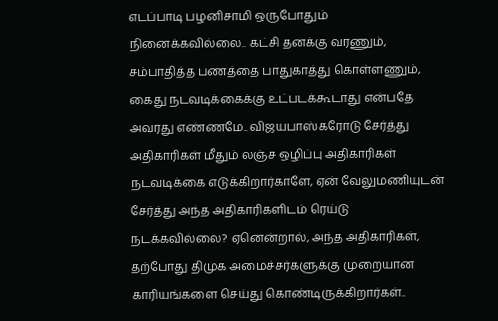எடப்பாடி பழனிசாமி ஒருபோதும் நினைக்கவில்லை.. கட்சி தனக்கு வரணும், சம்பாதித்த பணத்தை பாதுகாத்து கொள்ளணும், கைது நடவடிக்கைக்கு உட்படக்கூடாது என்பதே அவரது எண்ணமே.. விஜயபாஸ்கரோடு சேர்த்து அதிகாரிகள் மீதும் லஞ்ச ஒழிப்பு அதிகாரிகள் நடவடிக்கை எடுக்கிறார்காளே, ஏன் வேலுமணியுடன் சேர்த்து அந்த அதிகாரிகளிடம் ரெய்டு நடக்கவில்லை? ஏனென்றால், அந்த அதிகாரிகள், தற்போது திமுக அமைச்சர்களுக்கு முறையான காரியங்களை செய்து கொண்டிருக்கிறார்கள்..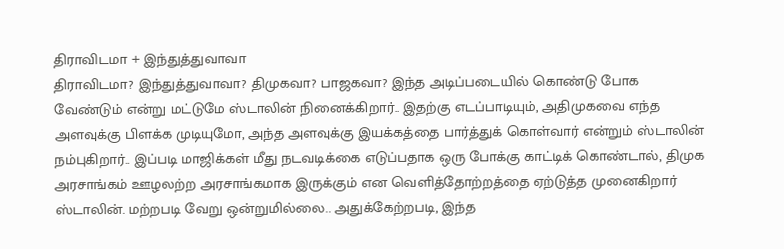திராவிடமா + இந்துத்துவாவா
திராவிடமா? இந்துத்துவாவா? திமுகவா? பாஜகவா? இந்த அடிப்படையில் கொண்டு போக வேண்டும் என்று மட்டுமே ஸ்டாலின் நினைக்கிறார்.. இதற்கு எடப்பாடியும், அதிமுகவை எந்த அளவுக்கு பிளக்க முடியுமோ, அந்த அளவுக்கு இயக்கத்தை பார்த்துக் கொள்வார் என்றும் ஸ்டாலின் நம்புகிறார்.. இப்படி மாஜிக்கள் மீது நடவடிக்கை எடுப்பதாக ஒரு போக்கு காட்டிக் கொண்டால், திமுக அரசாங்கம் ஊழலற்ற அரசாங்கமாக இருக்கும் என வெளித்தோற்றத்தை ஏற்டுத்த முனைகிறார் ஸ்டாலின். மற்றபடி வேறு ஒன்றுமில்லை.. அதுக்கேற்றபடி, இந்த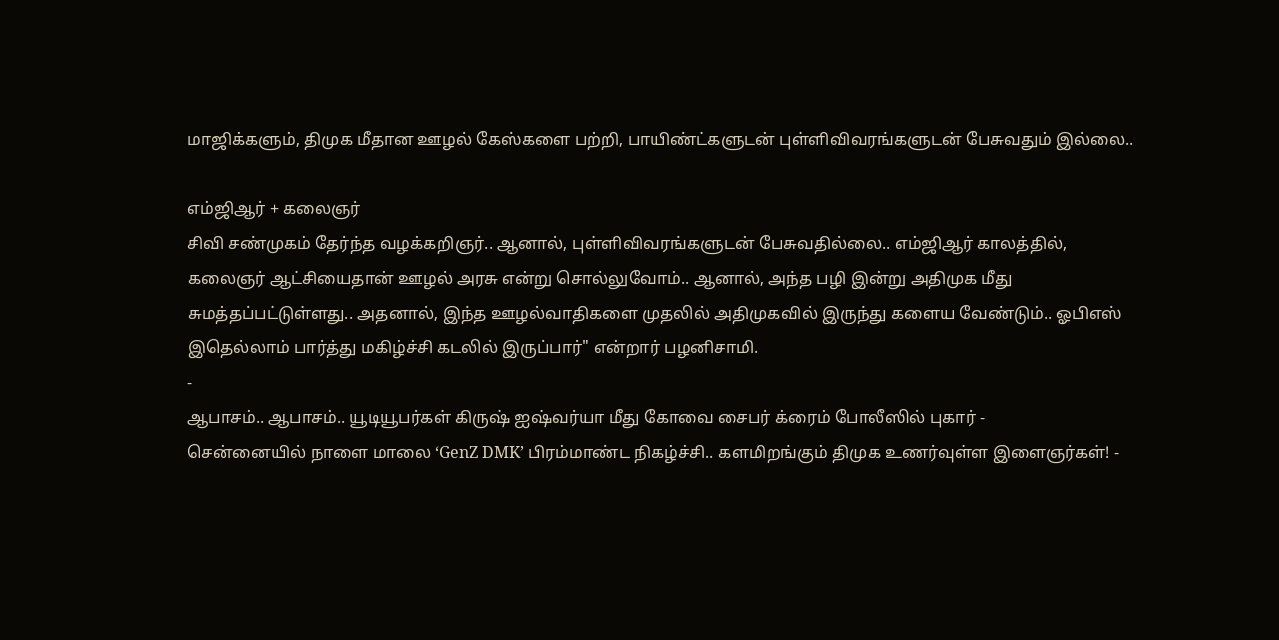மாஜிக்களும், திமுக மீதான ஊழல் கேஸ்களை பற்றி, பாயிண்ட்களுடன் புள்ளிவிவரங்களுடன் பேசுவதும் இல்லை..

எம்ஜிஆர் + கலைஞர்
சிவி சண்முகம் தேர்ந்த வழக்கறிஞர்.. ஆனால், புள்ளிவிவரங்களுடன் பேசுவதில்லை.. எம்ஜிஆர் காலத்தில், கலைஞர் ஆட்சியைதான் ஊழல் அரசு என்று சொல்லுவோம்.. ஆனால், அந்த பழி இன்று அதிமுக மீது சுமத்தப்பட்டுள்ளது.. அதனால், இந்த ஊழல்வாதிகளை முதலில் அதிமுகவில் இருந்து களைய வேண்டும்.. ஓபிஎஸ் இதெல்லாம் பார்த்து மகிழ்ச்சி கடலில் இருப்பார்" என்றார் பழனிசாமி.
-
ஆபாசம்.. ஆபாசம்.. யூடியூபர்கள் கிருஷ் ஐஷ்வர்யா மீது கோவை சைபர் க்ரைம் போலீஸில் புகார் -
சென்னையில் நாளை மாலை ‘GenZ DMK’ பிரம்மாண்ட நிகழ்ச்சி.. களமிறங்கும் திமுக உணர்வுள்ள இளைஞர்கள்! -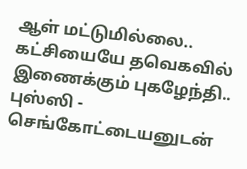ஆள் மட்டுமில்லை.. கட்சியையே தவெகவில் இணைக்கும் புகழேந்தி.. புஸ்ஸி - செங்கோட்டையனுடன்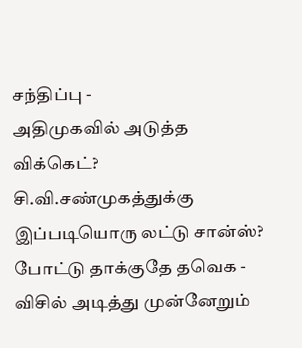சந்திப்பு -
அதிமுகவில் அடுத்த விக்கெட்? சி.வி.சண்முகத்துக்கு இப்படியொரு லட்டு சான்ஸ்? போட்டு தாக்குதே தவெக -
விசில் அடித்து முன்னேறும்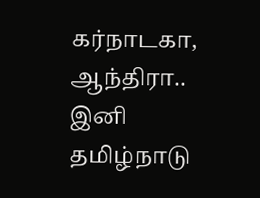கர்நாடகா, ஆந்திரா.. இனி தமிழ்நாடு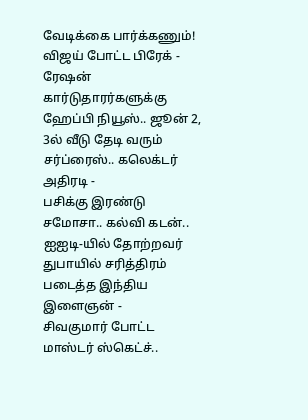வேடிக்கை பார்க்கணும்! விஜய் போட்ட பிரேக் -
ரேஷன் கார்டுதாரர்களுக்கு ஹேப்பி நியூஸ்.. ஜூன் 2, 3ல் வீடு தேடி வரும் சர்ப்ரைஸ்.. கலெக்டர் அதிரடி -
பசிக்கு இரண்டு சமோசா.. கல்வி கடன்.. ஐஐடி-யில் தோற்றவர் துபாயில் சரித்திரம் படைத்த இந்திய இளைஞன் -
சிவகுமார் போட்ட மாஸ்டர் ஸ்கெட்ச்..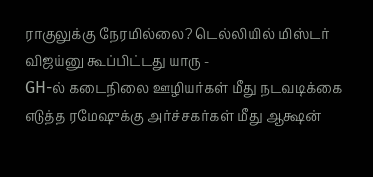ராகுலுக்கு நேரமில்லை? டெல்லியில் மிஸ்டர் விஜய்னு கூப்பிட்டது யாரு -
GH-ல் கடைநிலை ஊழியர்கள் மீது நடவடிக்கை எடுத்த ரமேஷுக்கு அர்ச்சகர்கள் மீது ஆக்ஷன்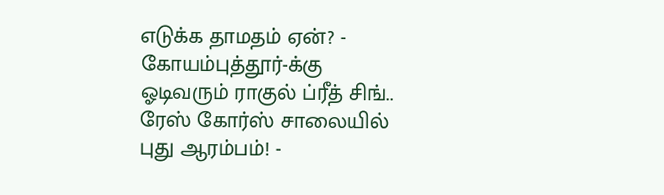எடுக்க தாமதம் ஏன்? -
கோயம்புத்தூர்-க்கு ஓடிவரும் ராகுல் ப்ரீத் சிங்.. ரேஸ் கோர்ஸ் சாலையில் புது ஆரம்பம்! -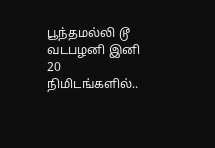பூந்தமல்லி டூ வடபழனி இனி 20 நிமிடங்களில்..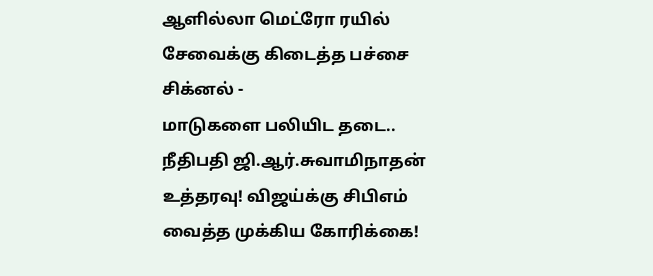ஆளில்லா மெட்ரோ ரயில் சேவைக்கு கிடைத்த பச்சை சிக்னல் -
மாடுகளை பலியிட தடை.. நீதிபதி ஜி.ஆர்.சுவாமிநாதன் உத்தரவு! விஜய்க்கு சிபிஎம் வைத்த முக்கிய கோரிக்கை!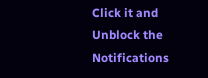Click it and Unblock the Notifications